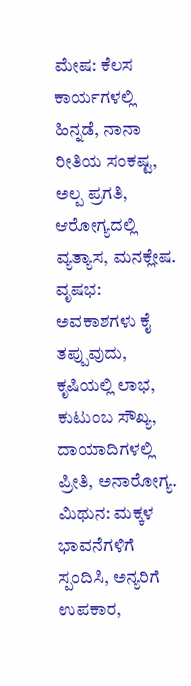ಮೇಷ: ಕೆಲಸ ಕಾರ್ಯಗಳಲ್ಲಿ ಹಿನ್ನಡೆ, ನಾನಾ ರೀತಿಯ ಸಂಕಷ್ಟ, ಅಲ್ಪ ಪ್ರಗತಿ, ಆರೋಗ್ಯದಲ್ಲಿ ವ್ಯತ್ಯಾಸ, ಮನಕ್ಲೇಷ.
ವೃಷಭ: ಅವಕಾಶಗಳು ಕೈ ತಪ್ಪುವುದು, ಕೃಷಿಯಲ್ಲಿ ಲಾಭ, ಕುಟುಂಬ ಸೌಖ್ಯ, ದಾಯಾದಿಗಳಲ್ಲಿ ಪ್ರೀತಿ, ಅನಾರೋಗ್ಯ.
ಮಿಥುನ: ಮಕ್ಕಳ ಭಾವನೆಗಳಿಗೆ ಸ್ಪಂದಿಸಿ, ಅನ್ಯರಿಗೆ ಉಪಕಾರ,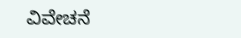ವಿವೇಚನೆ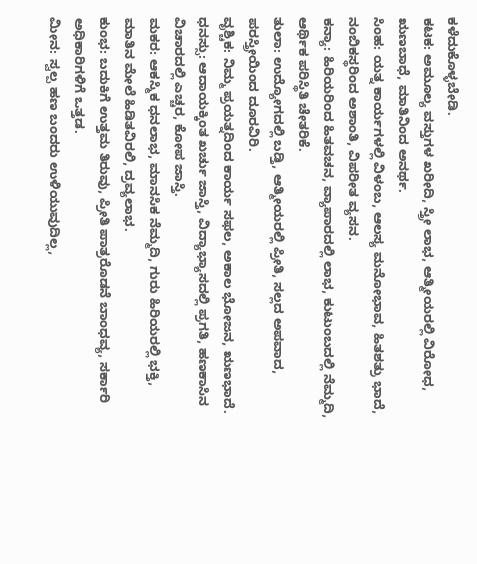ಕಳೆದುಕೊಳ್ಳಬೇಡಿ.
ಕಟಕ: ಅಮೂಲ್ಯ ವಸ್ತುಗಳ ಖರೀದಿ, ಸ್ತ್ರೀ ಲಾಭ, ಆತ್ಮೀಯರಲ್ಲಿ ವಿರೋಧ, ಋಣಬಾಧೆ, ಮಾತಿನಿಂದ ಅನರ್ಥ.
ಸಿಂಹ: ಯತ್ನ ಕಾರ್ಯಗಳಲ್ಲಿ ವಿಳಂಬ, ಆಲಸ್ಯ ಮನೋಭಾವ, ಹಿತಶತ್ರು ಭಾದೆ, ನಂಬಿಕಸ್ಥರಿಂದ ಅಶಾಂತಿ, ವಿಪರೀತ ವ್ಯಸನ.
ಕನ್ಯಾ: ಹಿರಿಯರಿಂದ ಹಿತವಚನ, ವ್ಯಾಪಾರದಲ್ಲಿ ಲಾಭ, ಕುಟುಂಬದಲ್ಲಿ ನೆಮ್ಮದಿ, ಆರ್ಥಿಕ ಪರಿಸ್ಥಿತಿ ಚೇತರಿಕೆ.
ತುಲಾ: ಉದ್ಯೋಗದಲ್ಲಿ ಬಡ್ತಿ, ಆತ್ಮೀಯರಲ್ಲಿ ಪ್ರೀತಿ, ಸಲ್ಲದ ಅಪವಾದ, ಪರಸ್ತ್ರೀಯಿಂದ ದೂರವಿರಿ.
ವೃಶ್ಚಿಕ: ನಿಮ್ಮ ಪ್ರಯತ್ನದಿಂದ ಕಾರ್ಯ ಸಫಲ, ಅಕಾಲ ಭೋಜನ, ಋಣಭಾದೆ.
ಧನಸ್ಸು: ಆದಾಯಕ್ಕಿಂತ ಖರ್ಚು ಜಾಸ್ತಿ, ವಿದ್ಯಾಭ್ಯಾಸದಲ್ಲಿ ಪ್ರಗತಿ, ಹಣಕಾಸಿನ ವಿಚಾರದಲ್ಲಿ ಎಚ್ಚರ, ಕೋಪ ಜಾಸ್ತಿ.
ಮಕರ: ಆಕಸ್ಮಿಕ ಧನಲಾಭ, ಮಾನಸಿಕ ನೆಮ್ಮದಿ, ಗುರು ಹಿರಿಯರಲ್ಲಿ ಭಕ್ತಿ, ಮಾತಿನ ಮೇಲೆ ಹಿಡಿತವಿರಲಿ, ದ್ರವ್ಯಲಾಭ.
ಕುಂಭ: ಬದುಕಿಗೆ ಉತ್ತಮ ತಿರುವು, ಪ್ರೀತಿ ಪಾತ್ರರೊಡನೆ ಬಾಂಧವ್ಯ, ಸರ್ಕಾರಿ ಅಧಿಕಾರಿಗಳಿಗೆ ಒತ್ತಡ.
ಮೀನ: ಸ್ವಲ್ಪ ಹಣ ಬಂದರು ಉಳಿಯುವುದಿಲ್ಲ,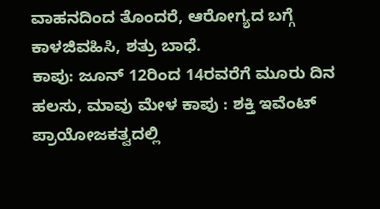ವಾಹನದಿಂದ ತೊಂದರೆ, ಆರೋಗ್ಯದ ಬಗ್ಗೆ ಕಾಳಜಿವಹಿಸಿ, ಶತ್ರು ಬಾಧೆ.
ಕಾಪು: ಜೂನ್ 12ರಿಂದ 14ರವರೆಗೆ ಮೂರು ದಿನ ಹಲಸು, ಮಾವು ಮೇಳ ಕಾಪು : ಶಕ್ತಿ ಇವೆಂಟ್ ಪ್ರಾಯೋಜಕತ್ವದಲ್ಲಿ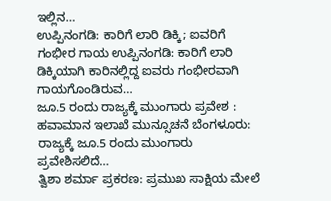ಇಲ್ಲಿನ…
ಉಪ್ಪಿನಂಗಡಿ: ಕಾರಿಗೆ ಲಾರಿ ಡಿಕ್ಕಿ; ಐವರಿಗೆ ಗಂಭೀರ ಗಾಯ ಉಪ್ಪಿನಂಗಡಿ: ಕಾರಿಗೆ ಲಾರಿ ಡಿಕ್ಕಿಯಾಗಿ ಕಾರಿನಲ್ಲಿದ್ದ ಐವರು ಗಂಭೀರವಾಗಿ ಗಾಯಗೊಂಡಿರುವ…
ಜೂ.5 ರಂದು ರಾಜ್ಯಕ್ಕೆ ಮುಂಗಾರು ಪ್ರವೇಶ : ಹವಾಮಾನ ಇಲಾಖೆ ಮುನ್ಸೂಚನೆ ಬೆಂಗಳೂರು: ರಾಜ್ಯಕ್ಕೆ ಜೂ.5 ರಂದು ಮುಂಗಾರು ಪ್ರವೇಶಿಸಲಿದೆ…
ತ್ವಿಶಾ ಶರ್ಮಾ ಪ್ರಕರಣ: ಪ್ರಮುಖ ಸಾಕ್ಷಿಯ ಮೇಲೆ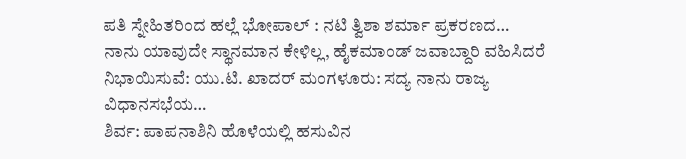ಪತಿ ಸ್ನೇಹಿತರಿಂದ ಹಲ್ಲೆ ಭೋಪಾಲ್ : ನಟಿ ತ್ವಿಶಾ ಶರ್ಮಾ ಪ್ರಕರಣದ…
ನಾನು ಯಾವುದೇ ಸ್ಥಾನಮಾನ ಕೇಳಿಲ್ಲ, ಹೈಕಮಾಂಡ್ ಜವಾಬ್ದಾರಿ ವಹಿಸಿದರೆ ನಿಭಾಯಿಸುವೆ: ಯು.ಟಿ. ಖಾದರ್ ಮಂಗಳೂರು: ಸದ್ಯ ನಾನು ರಾಜ್ಯ ವಿಧಾನಸಭೆಯ…
ಶಿರ್ವ: ಪಾಪನಾಶಿನಿ ಹೊಳೆಯಲ್ಲಿ ಹಸುವಿನ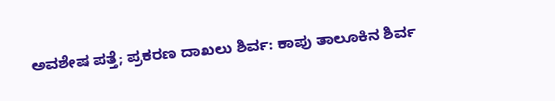ಅವಶೇಷ ಪತ್ತೆ; ಪ್ರಕರಣ ದಾಖಲು ಶಿರ್ವ: ಕಾಪು ತಾಲೂಕಿನ ಶಿರ್ವ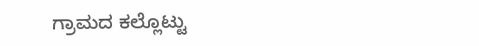ಗ್ರಾಮದ ಕಲ್ಲೊಟ್ಟು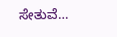ಸೇತುವೆ…